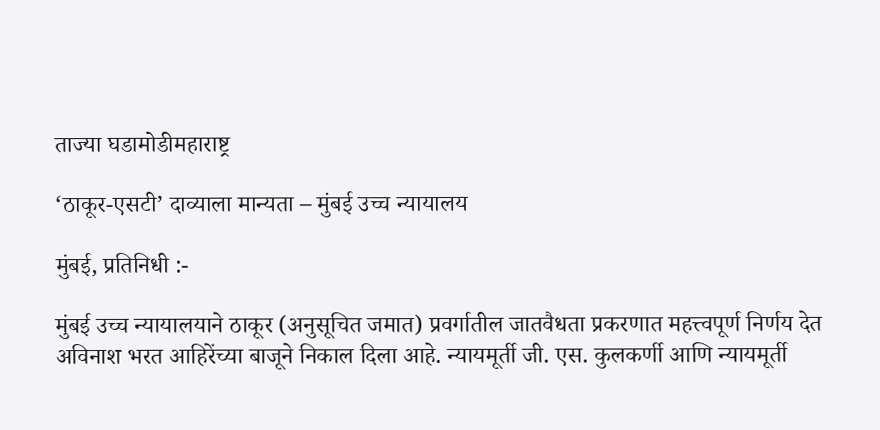ताज्या घडामोडीमहाराष्ट्र

‘ठाकूर-एसटी’ दाव्याला मान्यता – मुंबई उच्च न्यायालय

मुंबई, प्रतिनिधी :-

मुंबई उच्च न्यायालयाने ठाकूर (अनुसूचित जमात) प्रवर्गातील जातवैधता प्रकरणात महत्त्वपूर्ण निर्णय देत अविनाश भरत आहिरेंच्या बाजूने निकाल दिला आहे. न्यायमूर्ती जी. एस. कुलकर्णी आणि न्यायमूर्ती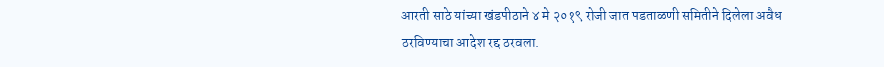आरती साठे यांच्या खंडपीठाने ४ मे २०१९ रोजी जात पडताळणी समितीने दिलेला अवैध ठरविण्याचा आदेश रद्द ठरवला.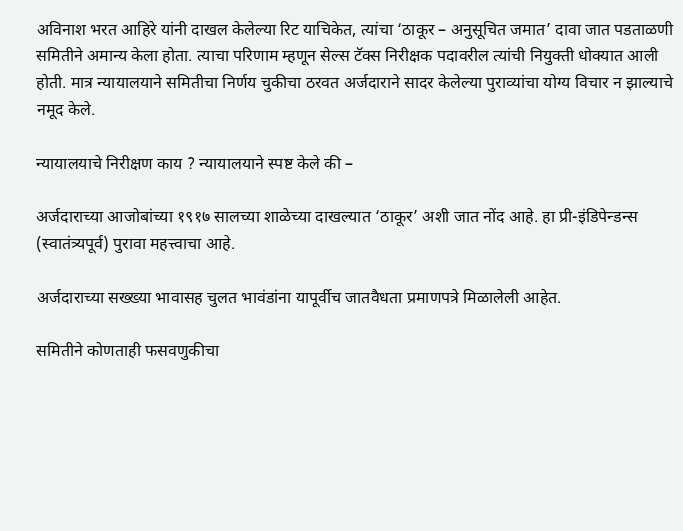अविनाश भरत आहिरे यांनी दाखल केलेल्या रिट याचिकेत, त्यांचा ‘ठाकूर – अनुसूचित जमात’ दावा जात पडताळणी समितीने अमान्य केला होता. त्याचा परिणाम म्हणून सेल्स टॅक्स निरीक्षक पदावरील त्यांची नियुक्ती धोक्यात आली होती. मात्र न्यायालयाने समितीचा निर्णय चुकीचा ठरवत अर्जदाराने सादर केलेल्या पुराव्यांचा योग्य विचार न झाल्याचे नमूद केले.

न्यायालयाचे निरीक्षण काय ? न्यायालयाने स्पष्ट केले की –

अर्जदाराच्या आजोबांच्या १९१७ सालच्या शाळेच्या दाखल्यात ‘ठाकूर’ अशी जात नोंद आहे. हा प्री-इंडिपेन्डन्स (स्वातंत्र्यपूर्व) पुरावा महत्त्वाचा आहे.

अर्जदाराच्या सख्ख्या भावासह चुलत भावंडांना यापूर्वीच जातवैधता प्रमाणपत्रे मिळालेली आहेत.

समितीने कोणताही फसवणुकीचा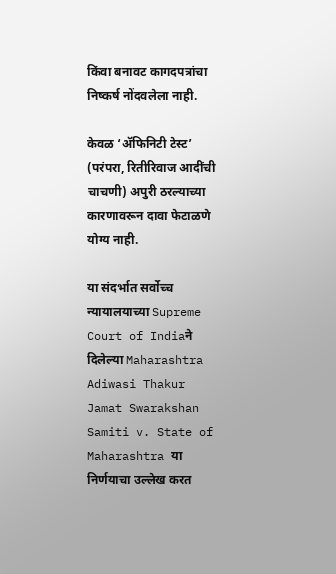किंवा बनावट कागदपत्रांचा निष्कर्ष नोंदवलेला नाही.

केवळ ‘अ‍ॅफिनिटी टेस्ट’ (परंपरा, रितीरिवाज आदींची चाचणी) अपुरी ठरल्याच्या कारणावरून दावा फेटाळणे योग्य नाही.

या संदर्भात सर्वोच्च न्यायालयाच्या Supreme Court of Indiaने दिलेल्या Maharashtra Adiwasi Thakur Jamat Swarakshan Samiti v. State of Maharashtra या निर्णयाचा उल्लेख करत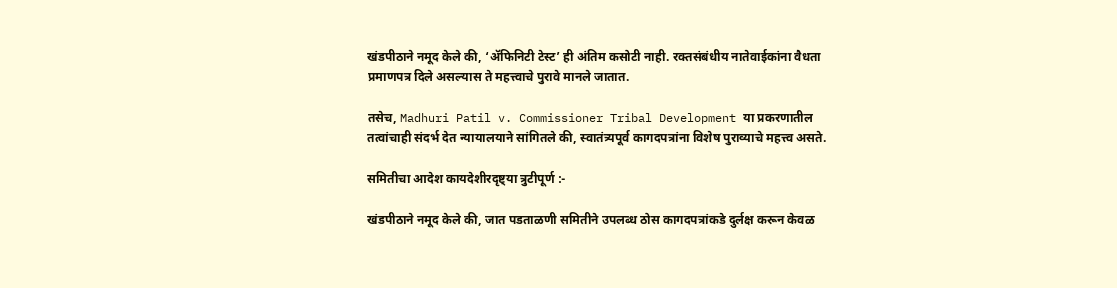खंडपीठाने नमूद केले की, ‘अ‍ॅफिनिटी टेस्ट’ ही अंतिम कसोटी नाही. रक्तसंबंधीय नातेवाईकांना वैधता प्रमाणपत्र दिले असल्यास ते महत्त्वाचे पुरावे मानले जातात.

तसेच, Madhuri Patil v. Commissioner Tribal Development या प्रकरणातील तत्वांचाही संदर्भ देत न्यायालयाने सांगितले की, स्वातंत्र्यपूर्व कागदपत्रांना विशेष पुराव्याचे महत्त्व असते.

समितीचा आदेश कायदेशीरदृष्ट्या त्रुटीपूर्ण :-

खंडपीठाने नमूद केले की, जात पडताळणी समितीने उपलब्ध ठोस कागदपत्रांकडे दुर्लक्ष करून केवळ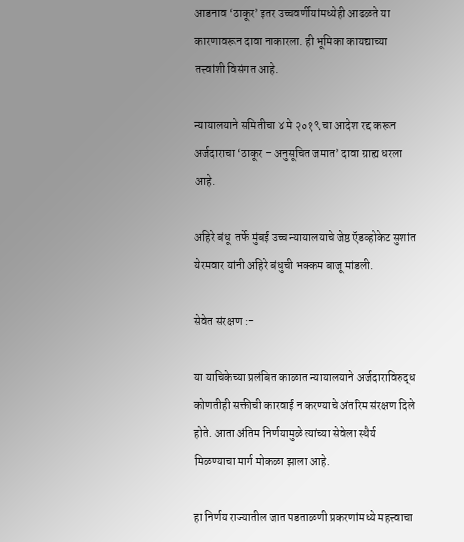आडनाव ‘ठाकूर’ इतर उच्चवर्णीयांमध्येही आढळते या कारणावरून दावा नाकारला. ही भूमिका कायद्याच्या तत्त्वांशी विसंगत आहे.

न्यायालयाने समितीचा ४ मे २०१९ चा आदेश रद्द करून अर्जदाराचा ‘ठाकूर – अनुसूचित जमात’ दावा ग्राह्य धरला आहे.

अहिरे बंधू  तर्फे मुंबई उच्च न्यायालयाचे जेष्ठ ऍडव्होकेट सुशांत येरमवार यांनी अहिरे बंधुची भक्कम बाजू मांडली.

सेवेत संरक्षण :-

या याचिकेच्या प्रलंबित काळात न्यायालयाने अर्जदाराविरुद्ध कोणतीही सक्तीची कारवाई न करण्याचे अंतरिम संरक्षण दिले होते. आता अंतिम निर्णयामुळे त्यांच्या सेवेला स्थैर्य मिळण्याचा मार्ग मोकळा झाला आहे.

हा निर्णय राज्यातील जात पडताळणी प्रकरणांमध्ये महत्त्वाचा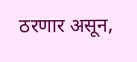ठरणार असून,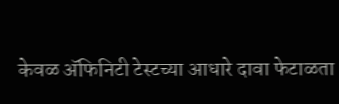केवळ अ‍ॅफिनिटी टेस्टच्या आधारे दावा फेटाळता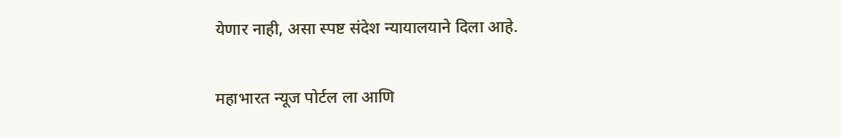येणार नाही, असा स्पष्ट संदेश न्यायालयाने दिला आहे.

महाभारत न्यूज पोर्टल ला आणि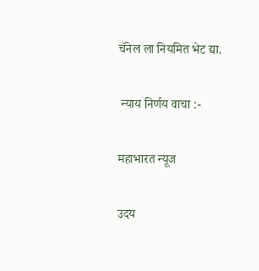चॅनेल ला नियमित भेट द्या.

 न्याय निर्णय वाचा :-

महाभारत न्यूज

उदय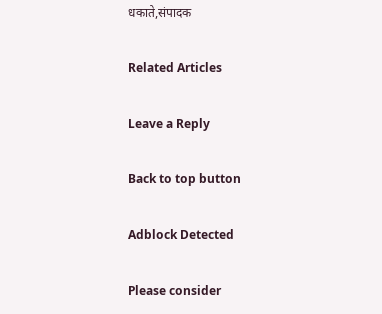धकाते,संपादक

Related Articles

Leave a Reply

Back to top button

Adblock Detected

Please consider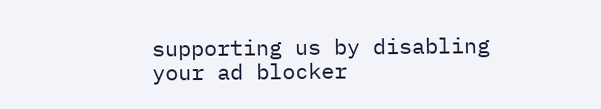supporting us by disabling your ad blocker